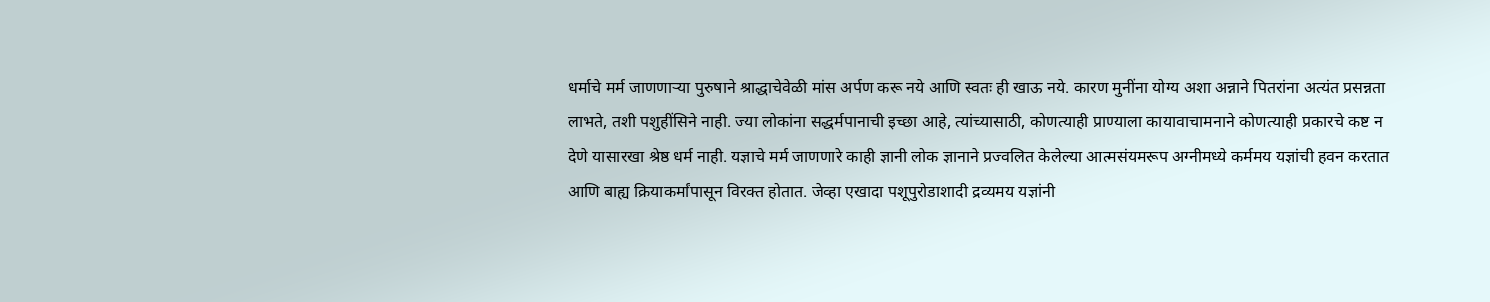धर्माचे मर्म जाणणाऱ्या पुरुषाने श्राद्धाचेवेळी मांस अर्पण करू नये आणि स्वतः ही खाऊ नये. कारण मुनींना योग्य अशा अन्नाने पितरांना अत्यंत प्रसन्नता लाभते, तशी पशुहींसिने नाही. ज्या लोकांना सद्धर्मपानाची इच्छा आहे, त्यांच्यासाठी, कोणत्याही प्राण्याला कायावाचामनाने कोणत्याही प्रकारचे कष्ट न देणे यासारखा श्रेष्ठ धर्म नाही. यज्ञाचे मर्म जाणणारे काही ज्ञानी लोक ज्ञानाने प्रज्वलित केलेल्या आत्मसंयमरूप अग्नीमध्ये कर्ममय यज्ञांची हवन करतात आणि बाह्य क्रियाकर्मांपासून विरक्त होतात. जेव्हा एखादा पशूपुरोडाशादी द्रव्यमय यज्ञांनी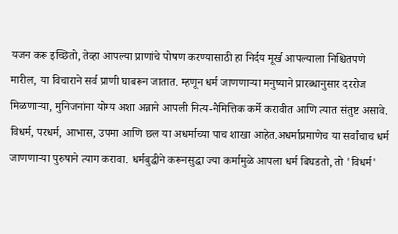यजन करू इच्छितो, तेव्हा आपल्या प्राणांचे पोषण करण्यासाठी हा निर्दय मूर्ख आपल्याला निश्चितपणे मारील, या विचाराने सर्व प्राणी घाबरून जातात. म्हणून धर्म जाणणाऱ्या मनुष्याने प्रारब्धानुसार दररोज मिळणाऱ्या, मुनिजनांना योग्य अशा अन्नाने आपली नित्य-नैमित्तिक कर्मे करावीत आणि त्यात संतुष्ट असावे.
विधर्म, परधर्म, आभास, उपमा आणि छल या अधर्माच्या पाच शाखा आहेत.अधर्माप्रमाणेच या सर्वांचाच धर्म जाणणाऱ्या पुरुषाने त्याग करावा. धर्मबुद्धीने करूनसुद्धा ज्या कर्मामुळे आपला धर्म बिघडतो, तो 'विधर्म'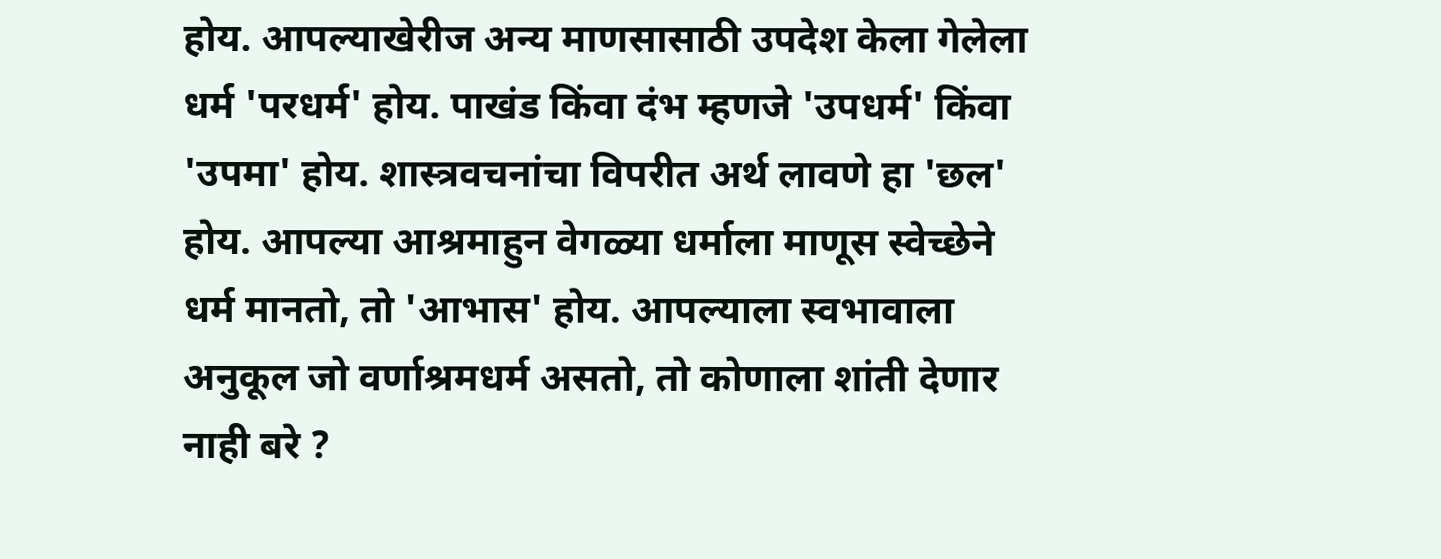होय. आपल्याखेरीज अन्य माणसासाठी उपदेश केला गेलेला धर्म 'परधर्म' होय. पाखंड किंवा दंभ म्हणजे 'उपधर्म' किंवा 'उपमा' होय. शास्त्रवचनांचा विपरीत अर्थ लावणे हा 'छल' होय. आपल्या आश्रमाहुन वेगळ्या धर्माला माणूस स्वेच्छेने धर्म मानतो, तो 'आभास' होय. आपल्याला स्वभावाला अनुकूल जो वर्णाश्रमधर्म असतो, तो कोणाला शांती देणार नाही बरे ?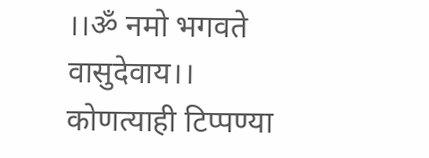।।ॐ नमो भगवते वासुदेवाय।।
कोणत्याही टिप्पण्या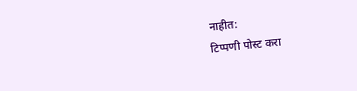नाहीत:
टिप्पणी पोस्ट करा